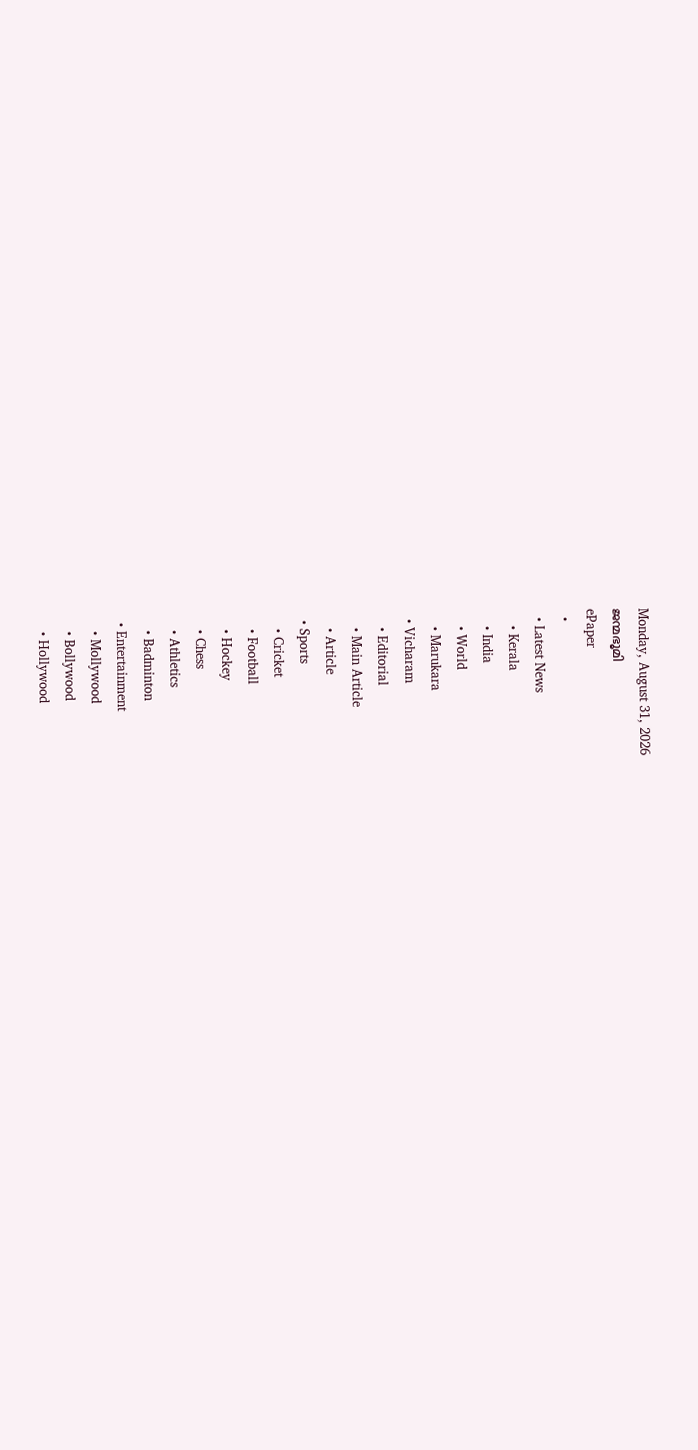Monday, August 31, 2026
ജന്മഭൂമി
ePaper
  •
  • Latest News
    • Kerala
    • India
    • World
    • Marukara
  • Vicharam
    • Editorial
    • Main Article
    • Article
  • Sports
    • Cricket
    • Football
    • Hockey
    • Chess
    • Athletics
    • Badminton
  • Entertainment
    • Mollywood
    • Bollywood
    • Hollywood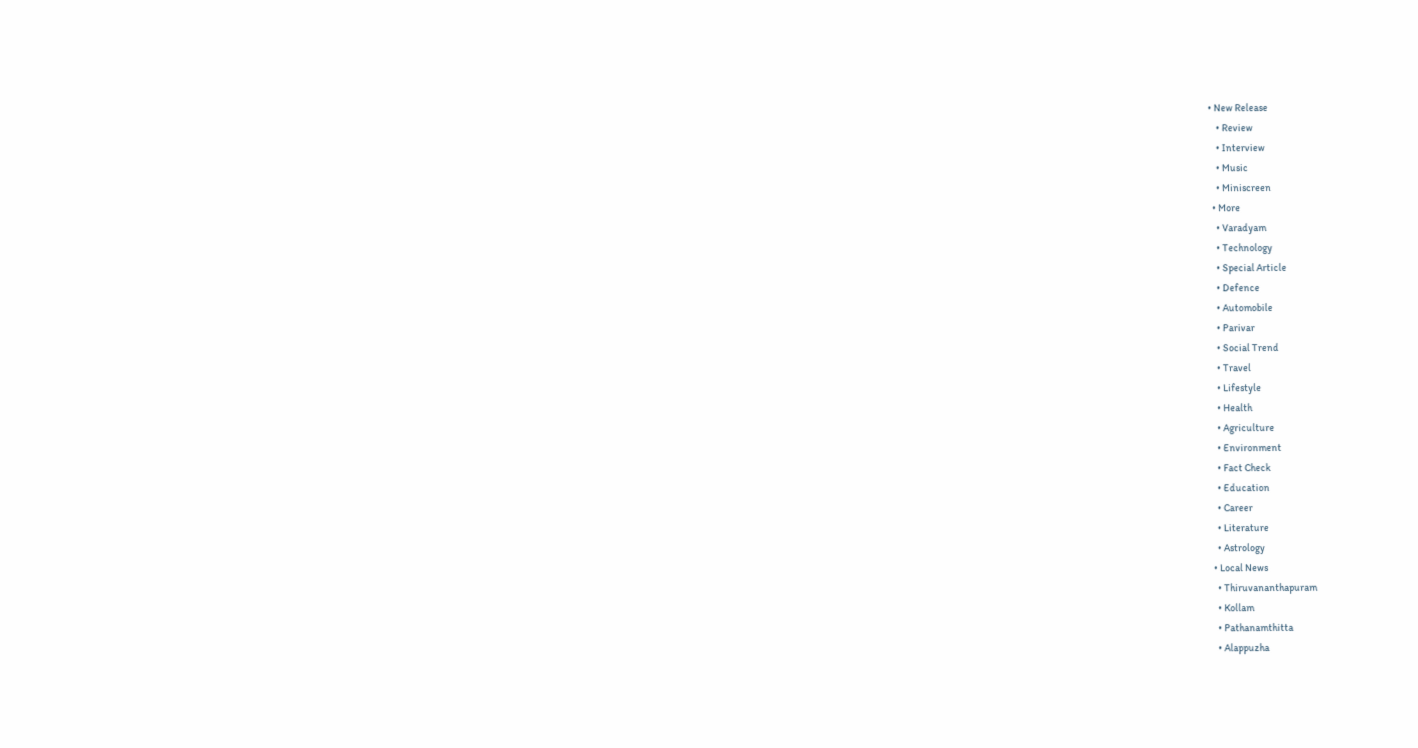• New Release
    • Review
    • Interview
    • Music
    • Miniscreen
  • More
    • Varadyam
    • Technology
    • Special Article
    • Defence
    • Automobile
    • Parivar
    • Social Trend
    • Travel
    • Lifestyle
    • Health
    • Agriculture
    • Environment
    • Fact Check
    • Education
    • Career
    • Literature
    • Astrology
  • Local News
    • Thiruvananthapuram
    • Kollam
    • Pathanamthitta
    • Alappuzha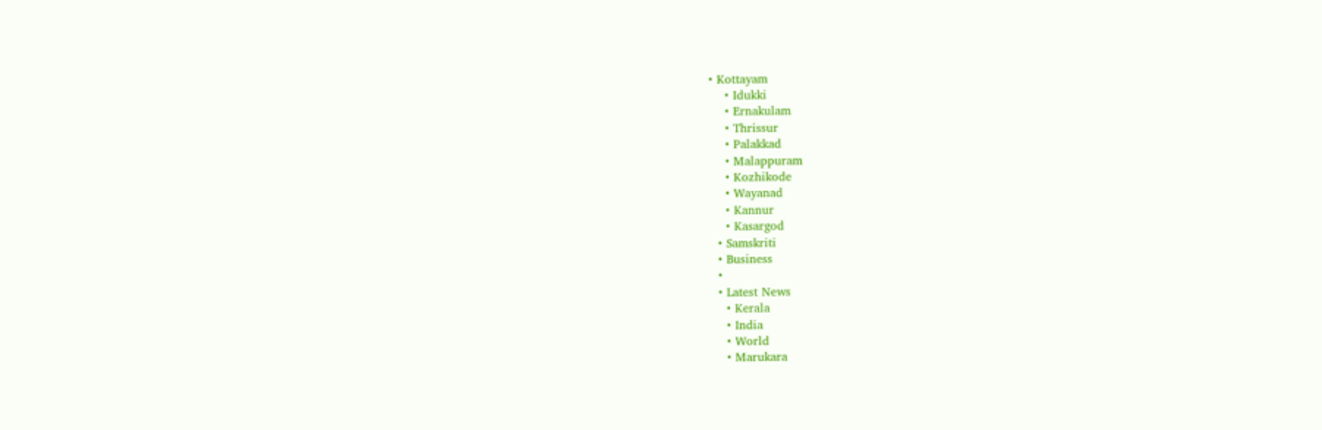• Kottayam
    • Idukki
    • Ernakulam
    • Thrissur
    • Palakkad
    • Malappuram
    • Kozhikode
    • Wayanad
    • Kannur
    • Kasargod
  • Samskriti
  • Business
  •
  • Latest News
    • Kerala
    • India
    • World
    • Marukara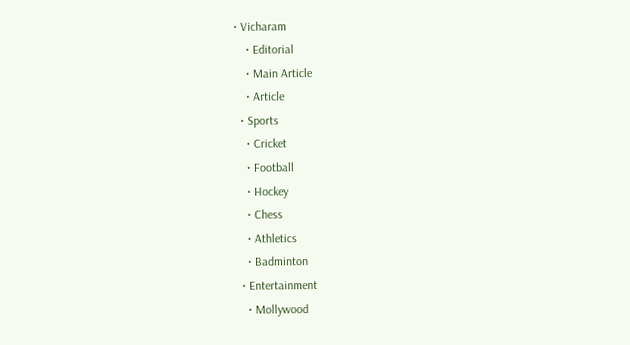• Vicharam
    • Editorial
    • Main Article
    • Article
  • Sports
    • Cricket
    • Football
    • Hockey
    • Chess
    • Athletics
    • Badminton
  • Entertainment
    • Mollywood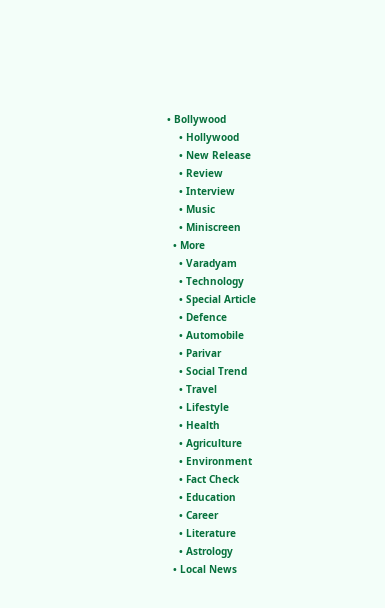• Bollywood
    • Hollywood
    • New Release
    • Review
    • Interview
    • Music
    • Miniscreen
  • More
    • Varadyam
    • Technology
    • Special Article
    • Defence
    • Automobile
    • Parivar
    • Social Trend
    • Travel
    • Lifestyle
    • Health
    • Agriculture
    • Environment
    • Fact Check
    • Education
    • Career
    • Literature
    • Astrology
  • Local News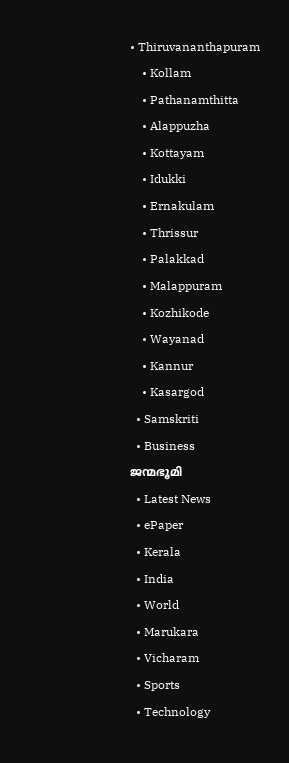• Thiruvananthapuram
    • Kollam
    • Pathanamthitta
    • Alappuzha
    • Kottayam
    • Idukki
    • Ernakulam
    • Thrissur
    • Palakkad
    • Malappuram
    • Kozhikode
    • Wayanad
    • Kannur
    • Kasargod
  • Samskriti
  • Business
ജന്മഭൂമി
  • Latest News
  • ePaper
  • Kerala
  • India
  • World
  • Marukara
  • Vicharam
  • Sports
  • Technology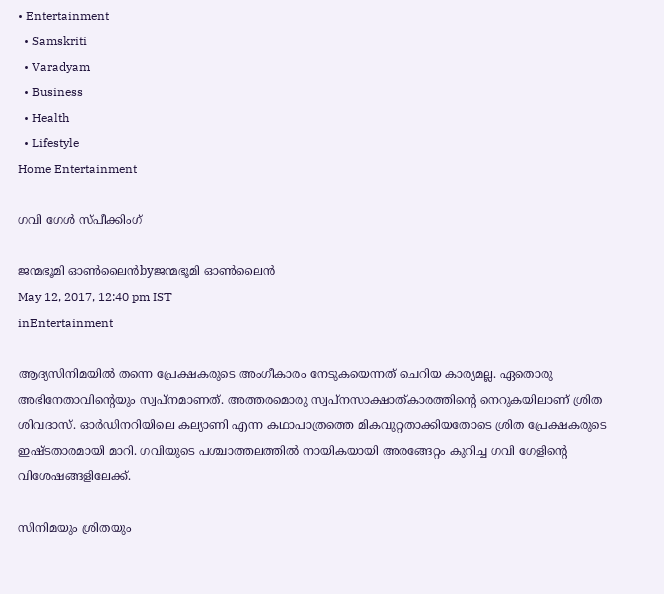• Entertainment
  • Samskriti
  • Varadyam
  • Business
  • Health
  • Lifestyle
Home Entertainment

ഗവി ഗേള്‍ സ്പീക്കിംഗ്‌

ജന്മഭൂമി ഓണ്‍ലൈന്‍byജന്മഭൂമി ഓണ്‍ലൈന്‍
May 12, 2017, 12:40 pm IST
inEntertainment

ആദ്യസിനിമയില്‍ തന്നെ പ്രേക്ഷകരുടെ അംഗീകാരം നേടുകയെന്നത്‌ ചെറിയ കാര്യമല്ല. ഏതൊരു അഭിനേതാവിന്റെയും സ്വപ്നമാണത്‌. അത്തരമൊരു സ്വപ്നസാക്ഷാത്കാരത്തിന്റെ നെറുകയിലാണ്‌ ശ്രിത ശിവദാസ്‌. ഓര്‍ഡിനറിയിലെ കല്യാണി എന്ന കഥാപാത്രത്തെ മികവുറ്റതാക്കിയതോടെ ശ്രിത പ്രേക്ഷകരുടെ ഇഷ്ടതാരമായി മാറി. ഗവിയുടെ പശ്ചാത്തലത്തില്‍ നായികയായി അരങ്ങേറ്റം കുറിച്ച ഗവി ഗേളിന്റെ വിശേഷങ്ങളിലേക്ക്‌.

സിനിമയും ശ്രിതയും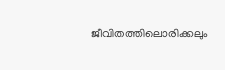ജീവിതത്തിലൊരിക്കലും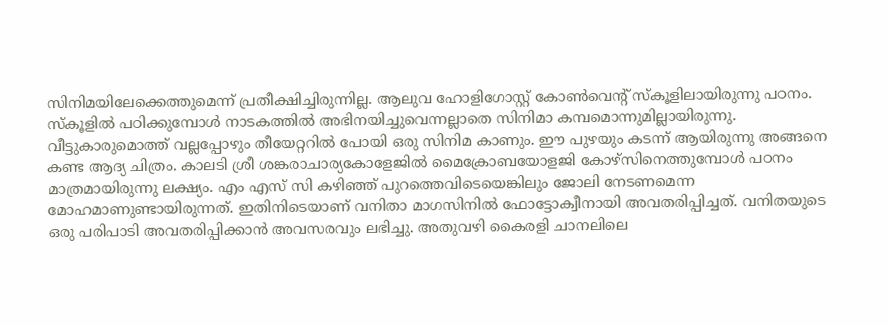സിനിമയിലേക്കെത്തുമെന്ന്‌ പ്രതീക്ഷിച്ചിരുന്നില്ല. ആലുവ ഹോളിഗോസ്റ്റ്‌ കോണ്‍വെന്റ്‌ സ്കൂളിലായിരുന്നു പഠനം. സ്കൂളില്‍ പഠിക്കുമ്പോള്‍ നാടകത്തില്‍ അഭിനയിച്ചുവെന്നല്ലാതെ സിനിമാ കമ്പമൊന്നുമില്ലായിരുന്നു. വീട്ടുകാരുമൊത്ത്‌ വല്ലപ്പോഴും തീയേറ്ററില്‍ പോയി ഒരു സിനിമ കാണും. ഈ പുഴയും കടന്ന്‌ ആയിരുന്നു അങ്ങനെ കണ്ട ആദ്യ ചിത്രം. കാലടി ശ്രീ ശങ്കരാചാര്യകോളേജില്‍ മൈക്രോബയോളജി കോഴ്സിനെത്തുമ്പോള്‍ പഠനം മാത്രമായിരുന്നു ലക്ഷ്യം. എം എസ്‌ സി കഴിഞ്ഞ്‌ പുറത്തെവിടെയെങ്കിലും ജോലി നേടണമെന്ന മോഹമാണുണ്ടായിരുന്നത്‌. ഇതിനിടെയാണ്‌ വനിതാ മാഗസിനില്‍ ഫോട്ടോക്വീനായി അവതരിപ്പിച്ചത്‌. വനിതയുടെ ഒരു പരിപാടി അവതരിപ്പിക്കാന്‍ അവസരവും ലഭിച്ചു. അതുവഴി കൈരളി ചാനലിലെ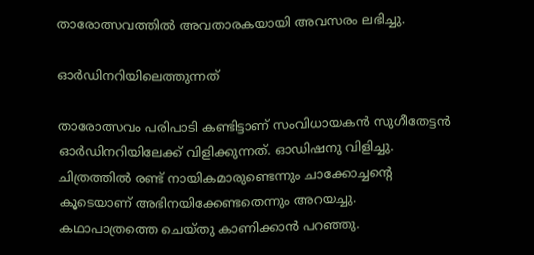താരോത്സവത്തില്‍ അവതാരകയായി അവസരം ലഭിച്ചു.

ഓര്‍ഡിനറിയിലെത്തുന്നത്‌

താരോത്സവം പരിപാടി കണ്ടിട്ടാണ്‌ സംവിധായകന്‍ സുഗീതേട്ടന്‍ ഓര്‍ഡിനറിയിലേക്ക്‌ വിളിക്കുന്നത്‌. ഓഡിഷനു വിളിച്ചു. ചിത്രത്തില്‍ രണ്ട്‌ നായികമാരുണ്ടെന്നും ചാക്കോച്ചന്റെ കൂടെയാണ്‌ അഭിനയിക്കേണ്ടതെന്നും അറയച്ചു. കഥാപാത്രത്തെ ചെയ്തു കാണിക്കാന്‍ പറഞ്ഞു.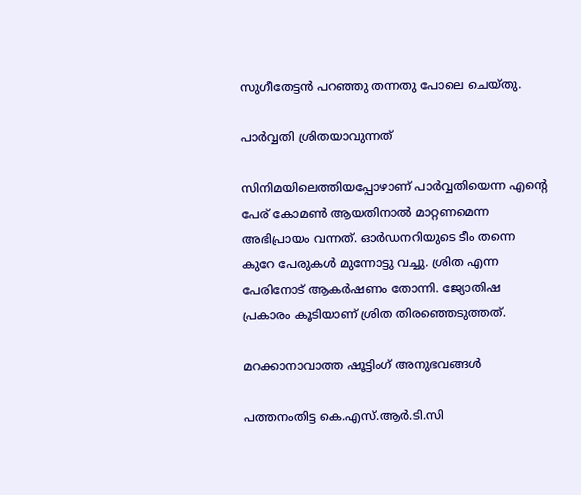സുഗീതേട്ടന്‍ പറഞ്ഞു തന്നതു പോലെ ചെയ്തു.

പാര്‍വ്വതി ശ്രിതയാവുന്നത്‌

സിനിമയിലെത്തിയപ്പോഴാണ്‌ പാര്‍വ്വതിയെന്ന എന്റെ പേര്‌ കോമണ്‍ ആയതിനാല്‍ മാറ്റണമെന്ന അഭിപ്രായം വന്നത്‌. ഓര്‍ഡനറിയുടെ ടീം തന്നെ കുറേ പേരുകള്‍ മുന്നോട്ടു വച്ചു. ശ്രിത എന്ന പേരിനോട്‌ ആകര്‍ഷണം തോന്നി. ജ്യോതിഷ പ്രകാരം കൂടിയാണ്‌ ശ്രിത തിരഞ്ഞെടുത്തത്‌.

മറക്കാനാവാത്ത ഷൂട്ടിംഗ്‌ അനുഭവങ്ങള്‍

പത്തനംതിട്ട കെ.എസ്‌.ആര്‍.ടി.സി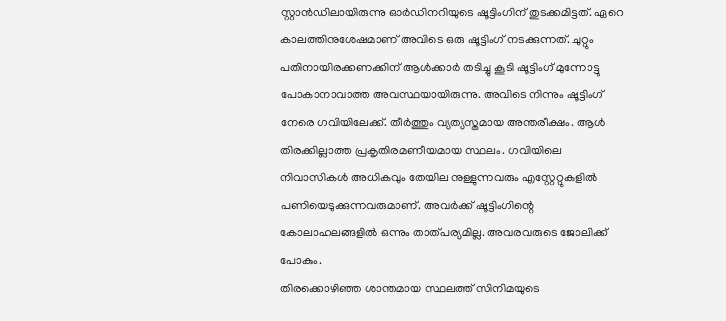സ്റ്റാന്‍ഡിലായിരുന്നു ഓര്‍ഡിനറിയുടെ ഷൂട്ടിംഗിന്‌ തുടക്കമിട്ടത്‌. ഏറെ കാലത്തിനുശേഷമാണ്‌ അവിടെ ഒരു ഷൂട്ടിംഗ്‌ നടക്കുന്നത്‌. ചുറ്റും പതിനായിരക്കണക്കിന്‌ ആള്‍ക്കാര്‍ തടിച്ചു കൂടി ഷൂട്ടിംഗ്‌ മുന്നോട്ടു പോകാനാവാത്ത അവസ്ഥയായിരുന്നു. അവിടെ നിന്നും ഷൂട്ടിംഗ്‌ നേരെ ഗവിയിലേക്ക്‌. തീര്‍ത്തും വ്യത്യസ്തമായ അന്തരീക്ഷം. ആള്‍ തിരക്കില്ലാത്ത പ്രകൃതിരമണീയമായ സ്ഥലം. ഗവിയിലെ നിവാസികള്‍ അധികവും തേയില നുള്ളുന്നവരും എസ്റ്റേറ്റുകളില്‍ പണിയെടുക്കുന്നവരുമാണ്‌. അവര്‍ക്ക്‌ ഷൂട്ടിംഗിന്റെ കോലാഹലങ്ങളില്‍ ഒന്നും താത്പര്യമില്ല. അവരവരുടെ ജോലിക്ക്‌ പോകും.
തിരക്കൊഴിഞ്ഞ ശാന്തമായ സ്ഥലത്ത്‌ സിനിമയുടെ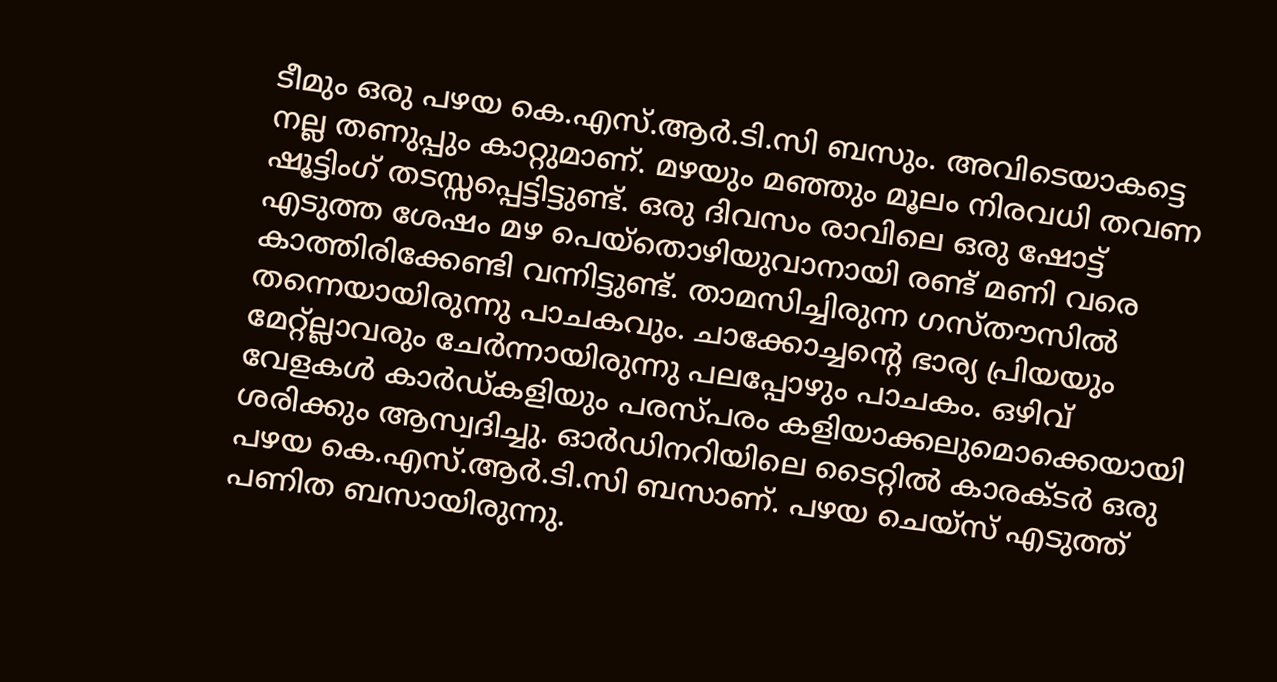ടീമും ഒരു പഴയ കെ.എസ്‌.ആര്‍.ടി.സി ബസും. അവിടെയാകട്ടെ നല്ല തണുപ്പും കാറ്റുമാണ്‌. മഴയും മഞ്ഞും മൂലം നിരവധി തവണ ഷൂട്ടിംഗ്‌ തടസ്സപ്പെട്ടിട്ടുണ്ട്‌. ഒരു ദിവസം രാവിലെ ഒരു ഷോട്ട്‌ എടുത്ത ശേഷം മഴ പെയ്തൊഴിയുവാനായി രണ്ട്‌ മണി വരെ കാത്തിരിക്കേണ്ടി വന്നിട്ടുണ്ട്‌. താമസിച്ചിരുന്ന ഗസ്തൗസില്‍ തന്നെയായിരുന്നു പാചകവും. ചാക്കോച്ചന്റെ ഭാര്യ പ്രിയയും മേറ്റ്ല്ലാവരും ചേര്‍ന്നായിരുന്നു പലപ്പോഴും പാചകം. ഒഴിവ്‌ വേളകള്‍ കാര്‍ഡ്കളിയും പരസ്പരം കളിയാക്കലുമൊക്കെയായി ശരിക്കും ആസ്വദിച്ചു. ഓര്‍ഡിനറിയിലെ ടൈറ്റില്‍ കാരക്ടര്‍ ഒരു പഴയ കെ.എസ്‌.ആര്‍.ടി.സി ബസാണ്‌. പഴയ ചെയ്സ്‌ എടുത്ത്‌ പണിത ബസായിരുന്നു.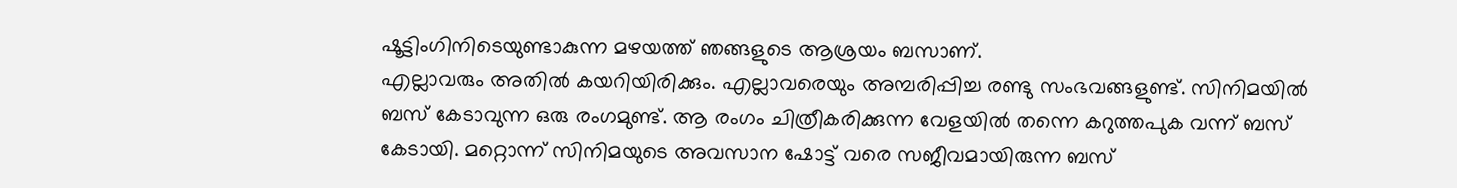ഷൂട്ടിംഗിനിടെയുണ്ടാകുന്ന മഴയത്ത്‌ ഞങ്ങളുടെ ആശ്രയം ബസാണ്‌.
എല്ലാവരും അതില്‍ കയറിയിരിക്കും. എല്ലാവരെയും അമ്പരിപ്പിച്ച രണ്ടു സംഭവങ്ങളുണ്ട്‌. സിനിമയില്‍ ബസ്‌ കേടാവുന്ന ഒരു രംഗമുണ്ട്‌. ആ രംഗം ചിത്രീകരിക്കുന്ന വേളയില്‍ തന്നെ കറുത്തപുക വന്ന്‌ ബസ്‌ കേടായി. മറ്റൊന്ന്‌ സിനിമയുടെ അവസാന ഷോട്ട്‌ വരെ സജീവമായിരുന്ന ബസ്‌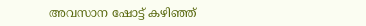അവസാന ഷോട്ട്‌ കഴിഞ്ഞ്‌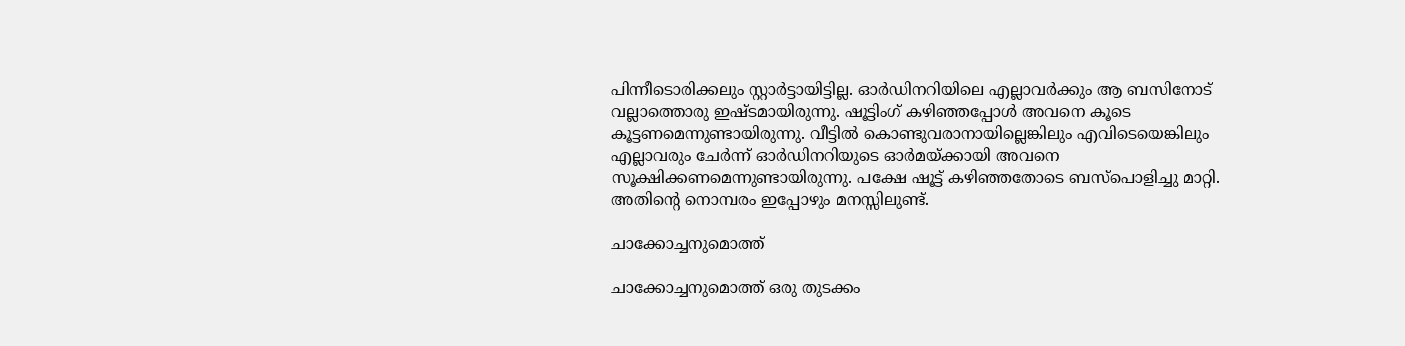പിന്നീടൊരിക്കലും സ്റ്റാര്‍ട്ടായിട്ടില്ല. ഓര്‍ഡിനറിയിലെ എല്ലാവര്‍ക്കും ആ ബസിനോട്‌ വല്ലാത്തൊരു ഇഷ്ടമായിരുന്നു. ഷൂട്ടിംഗ്‌ കഴിഞ്ഞപ്പോള്‍ അവനെ കൂടെ കൂട്ടണമെന്നുണ്ടായിരുന്നു. വീട്ടില്‍ കൊണ്ടുവരാനായില്ലെങ്കിലും എവിടെയെങ്കിലും എല്ലാവരും ചേര്‍ന്ന്‌ ഓര്‍ഡിനറിയുടെ ഓര്‍മയ്‌ക്കായി അവനെ സൂക്ഷിക്കണമെന്നുണ്ടായിരുന്നു. പക്ഷേ ഷൂട്ട്‌ കഴിഞ്ഞതോടെ ബസ്പൊളിച്ചു മാറ്റി. അതിന്റെ നൊമ്പരം ഇപ്പോഴും മനസ്സിലുണ്ട്‌.

ചാക്കോച്ചനുമൊത്ത്‌

ചാക്കോച്ചനുമൊത്ത്‌ ഒരു തുടക്കം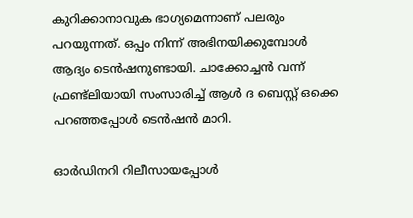കുറിക്കാനാവുക ഭാഗ്യമെന്നാണ്‌ പലരും പറയുന്നത്‌. ഒപ്പം നിന്ന്‌ അഭിനയിക്കുമ്പോള്‍ ആദ്യം ടെന്‍ഷനുണ്ടായി. ചാക്കോച്ചന്‍ വന്ന്‌ ഫ്രണ്ട്ലിയായി സംസാരിച്ച്‌ ആള്‍ ദ ബെസ്റ്റ്‌ ഒക്കെ പറഞ്ഞപ്പോള്‍ ടെന്‍ഷന്‍ മാറി.

ഓര്‍ഡിനറി റിലീസായപ്പോള്‍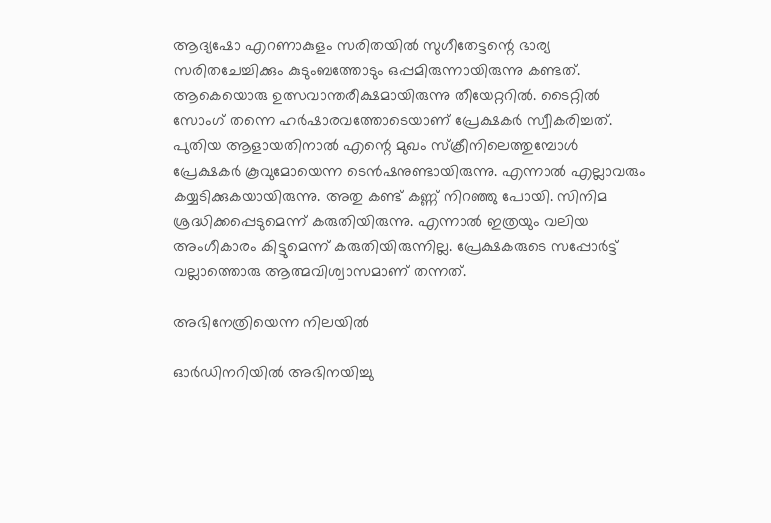ആദ്യഷോ എറണാകുളം സരിതയില്‍ സുഗീതേട്ടന്റെ ഭാര്യ സരിതചേച്ചിക്കും കുടുംബത്തോടും ഒപ്പമിരുന്നായിരുന്നു കണ്ടത്‌. ആകെയൊരു ഉത്സവാന്തരീക്ഷമായിരുന്നു തീയേറ്ററില്‍. ടൈറ്റില്‍ സോംഗ്‌ തന്നെ ഹര്‍ഷാരവത്തോടെയാണ്‌ പ്രേക്ഷകര്‍ സ്വീകരിച്ചത്‌. പുതിയ ആളായതിനാല്‍ എന്റെ മുഖം സ്ക്രീനിലെത്തുമ്പോള്‍ പ്രേക്ഷകര്‍ കൂവുമോയെന്ന ടെന്‍ഷനുണ്ടായിരുന്നു. എന്നാല്‍ എല്ലാവരും കയ്യടിക്കുകയായിരുന്നു. അതു കണ്ട്‌ കണ്ണ്‌ നിറഞ്ഞു പോയി. സിനിമ ശ്രദ്ധിക്കപ്പെടുമെന്ന്‌ കരുതിയിരുന്നു. എന്നാല്‍ ഇത്രയും വലിയ അംഗീകാരം കിട്ടുമെന്ന്‌ കരുതിയിരുന്നില്ല. പ്രേക്ഷകരുടെ സപ്പോര്‍ട്ട്‌ വല്ലാത്തൊരു ആത്മവിശ്വാസമാണ്‌ തന്നത്‌.

അഭിനേത്രിയെന്ന നിലയില്‍

ഓര്‍ഡിനറിയില്‍ അഭിനയിച്ചു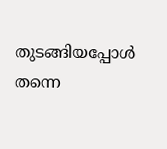തുടങ്ങിയപ്പോള്‍ തന്നെ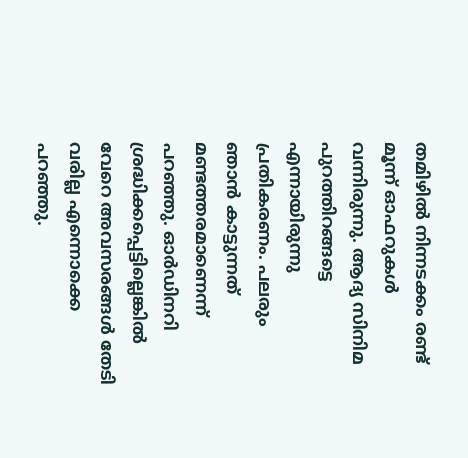തമിഴില്‍ നിന്നടക്കം രണ്ട്‌ മൂന്ന്‌ ഓഫറുകള്‍ വന്നിരുന്നു. ആദ്യ സിനിമ പുറത്തിറങ്ങട്ടെ എന്നായിരുന്നു പ്രതികരണം. പലരും ഞാന്‍ കാട്ടുന്നത്‌ മണ്ടത്തരമാണെന്ന്‌ പറഞ്ഞു. ഓര്‍ഡിനറി ശ്രദ്ധിക്കപ്പെട്ടില്ലെങ്കില്‍ വേറെ അവസരങ്ങള്‍ തേടി വരില്ല എന്നൊക്കെ പറഞ്ഞു.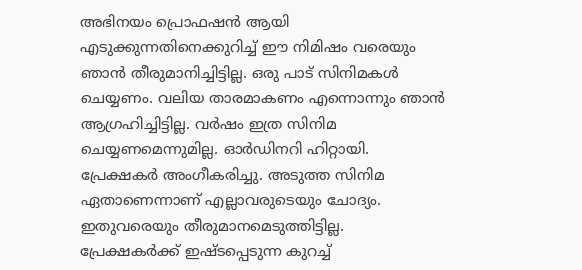അഭിനയം പ്രൊഫഷന്‍ ആയി എടുക്കുന്നതിനെക്കുറിച്ച്‌ ഈ നിമിഷം വരെയും ഞാന്‍ തീരുമാനിച്ചിട്ടില്ല. ഒരു പാട്‌ സിനിമകള്‍ ചെയ്യണം. വലിയ താരമാകണം എന്നൊന്നും ഞാന്‍ ആഗ്രഹിച്ചിട്ടില്ല. വര്‍ഷം ഇത്ര സിനിമ ചെയ്യണമെന്നുമില്ല. ഓര്‍ഡിനറി ഹിറ്റായി. പ്രേക്ഷകര്‍ അംഗീകരിച്ചു. അടുത്ത സിനിമ ഏതാണെന്നാണ്‌ എല്ലാവരുടെയും ചോദ്യം. ഇതുവരെയും തീരുമാനമെടുത്തിട്ടില്ല. പ്രേക്ഷകര്‍ക്ക്‌ ഇഷ്ടപ്പെടുന്ന കുറച്ച്‌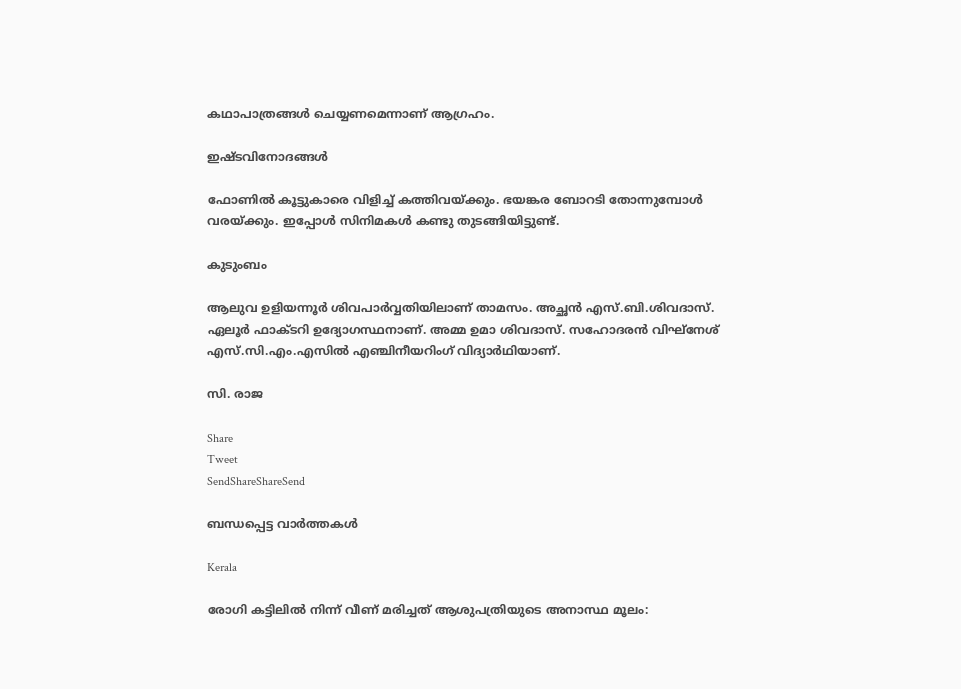കഥാപാത്രങ്ങള്‍ ചെയ്യണമെന്നാണ്‌ ആഗ്രഹം.

ഇഷ്ടവിനോദങ്ങള്‍

ഫോണില്‍ കൂട്ടുകാരെ വിളിച്ച്‌ കത്തിവയ്‌ക്കും. ഭയങ്കര ബോറടി തോന്നുമ്പോള്‍ വരയ്‌ക്കും. ഇപ്പോള്‍ സിനിമകള്‍ കണ്ടു തുടങ്ങിയിട്ടുണ്ട്‌.

കുടുംബം

ആലുവ ഉളിയന്നൂര്‍ ശിവപാര്‍വ്വതിയിലാണ്‌ താമസം. അച്ഛന്‍ എസ്‌.ബി.ശിവദാസ്‌. ഏലൂര്‍ ഫാക്ടറി ഉദ്യോഗസ്ഥനാണ്‌. അമ്മ ഉമാ ശിവദാസ്‌. സഹോദരന്‍ വിഘ്നേശ്‌ എസ്‌.സി.എം.എസില്‍ എഞ്ചിനീയറിംഗ്‌ വിദ്യാര്‍ഥിയാണ്‌.

സി. രാജ

Share
Tweet
SendShareShareSend

ബന്ധപ്പെട്ട വാര്‍ത്തകള്‍

Kerala

രോഗി കട്ടിലില്‍ നിന്ന് വീണ് മരിച്ചത് ആശുപത്രിയുടെ അനാസ്ഥ മൂലം: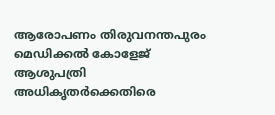ആരോപണം തിരുവനന്തപുരം മെഡിക്കല്‍ കോളേജ് ആശുപത്രി അധികൃതര്‍ക്കെതിരെ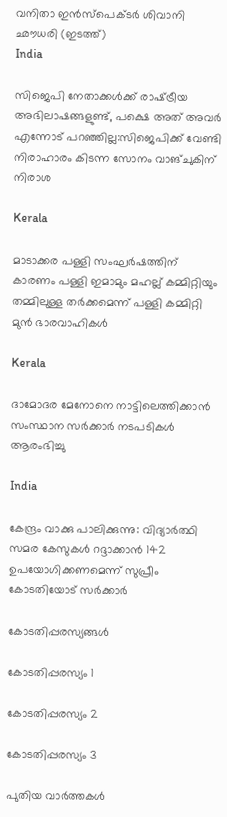വനിതാ ഇന്‍സ്പെക്ടര്‍ ശിവാനി ഛൗധരി (ഇടത്ത്)
India

സിജെപി നേതാക്കള്‍ക്ക് രാഷ്‌ട്രീയ അഭിലാഷങ്ങളുണ്ട്, പക്ഷെ അത് അവര്‍ എന്നോട് പറഞ്ഞില്ല:സിജെപിക്ക് വേണ്ടി നിരാഹാരം കിടന്ന സോനം വാങ്ചുകിന് നിരാശ

Kerala

മാടാക്കര പള്ളി സംഘര്‍ഷത്തിന് കാരണം പള്ളി ഇമാമും മഹല്ല് കമ്മിറ്റിയും തമ്മിലുള്ള തര്‍ക്കമെന്ന് പള്ളി കമ്മിറ്റി മുന്‍ ഭാരവാഹികള്‍

Kerala

ദാമോദര മേനോനെ നാട്ടിലെത്തിക്കാന്‍ സംസ്ഥാന സര്‍ക്കാര്‍ നടപടികള്‍ ആരംഭിച്ചു

India

കേന്ദ്രം വാക്കു പാലിക്കുന്നു: വിദ്യാര്‍ത്ഥി സമര കേസുകള്‍ റദ്ദാക്കാന്‍ 142 ഉപയോഗിക്കണമെന്ന് സുപ്രീം കോടതിയോട് സര്‍ക്കാര്‍

കോടതിപ്പരസ്യങ്ങള്‍

കോടതിപ്പരസ്യം 1

കോടതിപ്പരസ്യം 2

കോടതിപ്പരസ്യം 3

പുതിയ വാര്‍ത്തകള്‍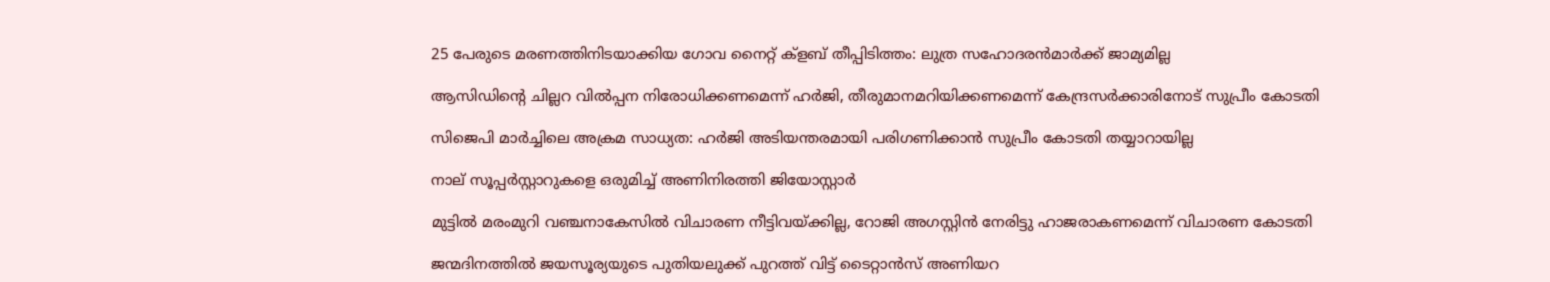25 പേരുടെ മരണത്തിനിടയാക്കിയ ഗോവ നൈറ്റ് ക്‌ളബ് തീപ്പിടിത്തം: ലുത്ര സഹോദരന്‍മാര്‍ക്ക് ജാമ്യമില്ല

ആസിഡിന്റെ ചില്ലറ വില്‍പ്പന നിരോധിക്കണമെന്ന് ഹര്‍ജി, തീരുമാനമറിയിക്കണമെന്ന് കേന്ദ്രസര്‍ക്കാരിനോട് സുപ്രീം കോടതി

സിജെപി മാര്‍ച്ചിലെ അക്രമ സാധ്യത: ഹര്‍ജി അടിയന്തരമായി പരിഗണിക്കാന്‍ സുപ്രീം കോടതി തയ്യാറായില്ല

നാല് സൂപ്പർസ്റ്റാറുകളെ ഒരുമിച്ച് അണിനിരത്തി ജിയോസ്റ്റാർ

മുട്ടില്‍ മരംമുറി വഞ്ചനാകേസില്‍ വിചാരണ നീട്ടിവയ്‌ക്കില്ല, റോജി അഗസ്റ്റിന്‍ നേരിട്ടു ഹാജരാകണമെന്ന് വിചാരണ കോടതി

ജന്മദിനത്തിൽ ജയസൂര്യയുടെ പുതിയലുക്ക് പുറത്ത് വിട്ട് ടൈറ്റാൻസ് അണിയറ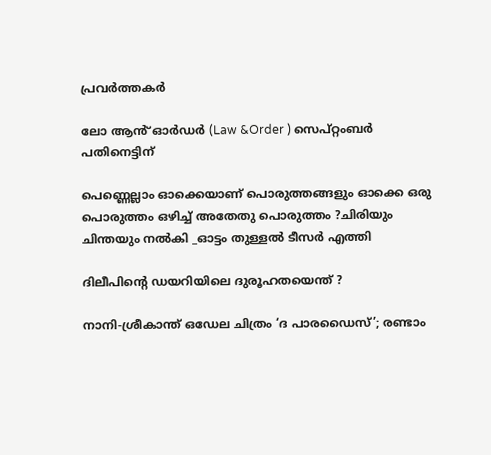പ്രവർത്തകർ

ലോ ആൻ് ഓർഡർ (Law &Order ) സെപ്റ്റംബർ പതിനെട്ടിന്

പെണ്ണെല്ലാം ഓക്കെയാണ് പൊരുത്തങ്ങളും ഓക്കെ ഒരു പൊരുത്തം ഒഴിച്ച് അതേതു പൊരുത്തം ?ചിരിയും ചിന്തയും നൽകി _ഓട്ടം തുള്ളൽ ടീസർ എത്തി

ദിലീപിന്റെ ഡയറിയിലെ ദുരൂഹതയെന്ത് ?

നാനി-ശ്രീകാന്ത് ഒഡേല ചിത്രം ‘ദ പാരഡൈസ്’; രണ്ടാം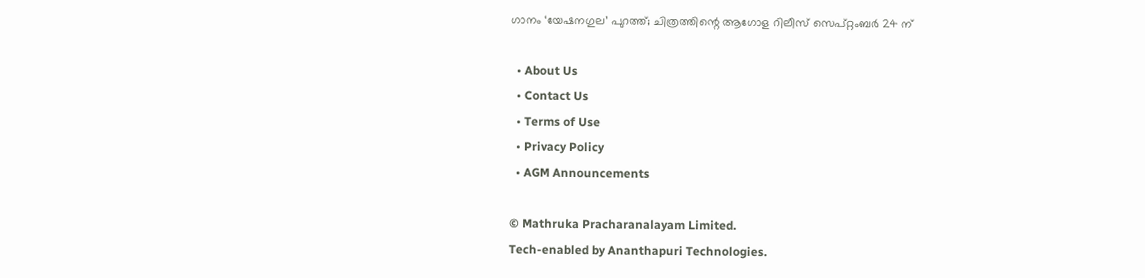ഗാനം ‘യേഷനഗുല’ പുറത്ത്; ചിത്രത്തിന്റെ ആഗോള റിലീസ് സെപ്റ്റംബർ 24 ന്

  • About Us
  • Contact Us
  • Terms of Use
  • Privacy Policy
  • AGM Announcements

© Mathruka Pracharanalayam Limited.
Tech-enabled by Ananthapuri Technologies.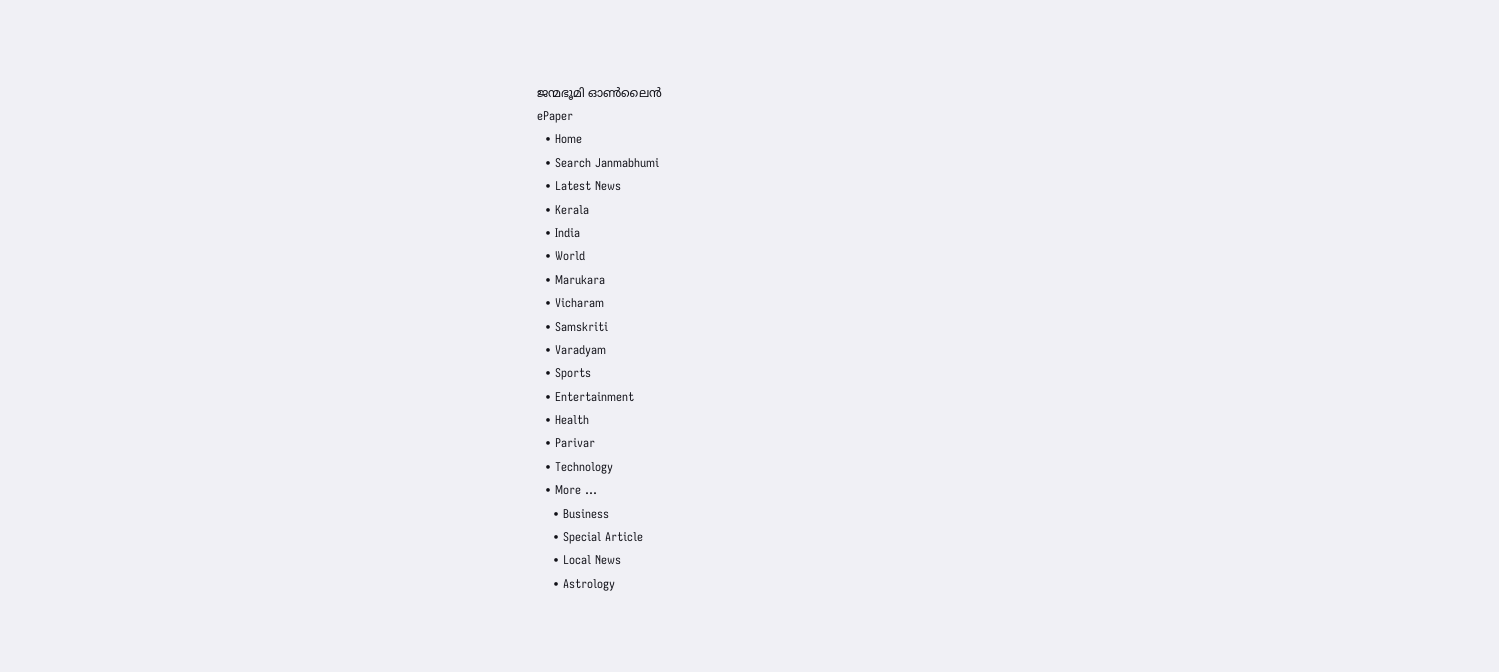ജന്മഭൂമി ഓണ്‍ലൈന്‍
ePaper
  • Home
  • Search Janmabhumi
  • Latest News
  • Kerala
  • India
  • World
  • Marukara
  • Vicharam
  • Samskriti
  • Varadyam
  • Sports
  • Entertainment
  • Health
  • Parivar
  • Technology
  • More …
    • Business
    • Special Article
    • Local News
    • Astrology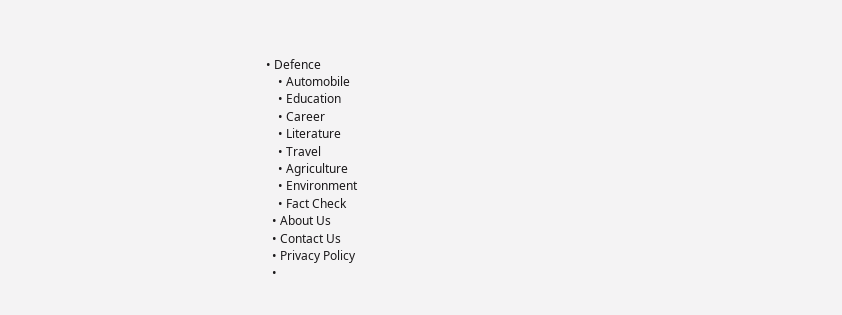• Defence
    • Automobile
    • Education
    • Career
    • Literature
    • Travel
    • Agriculture
    • Environment
    • Fact Check
  • About Us
  • Contact Us
  • Privacy Policy
  •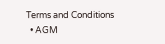Terms and Conditions
  • AGM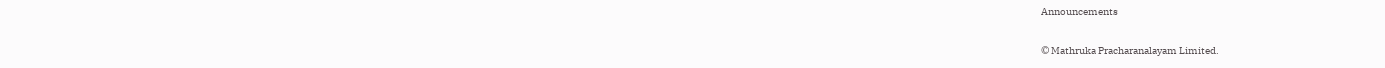Announcements

© Mathruka Pracharanalayam Limited.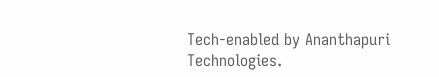Tech-enabled by Ananthapuri Technologies.